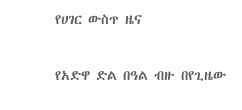የሀገር ውስጥ ዜና

የአድዋ ድል በዓል ብዙ በየጊዜው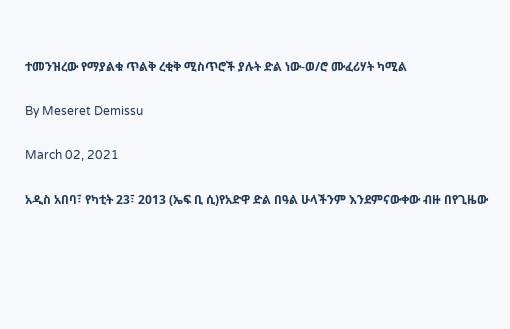ተመንዝረው የማያልቁ ጥልቅ ረቂቅ ሚስጥሮች ያሉት ድል ነው-ወ/ሮ ሙፈሪሃት ካሚል

By Meseret Demissu

March 02, 2021

አዲስ አበባ፣ የካቲት 23፣ 2013 (ኤፍ ቢ ሲ)የአድዋ ድል በዓል ሁላችንም እንደምናውቀው ብዙ በየጊዜው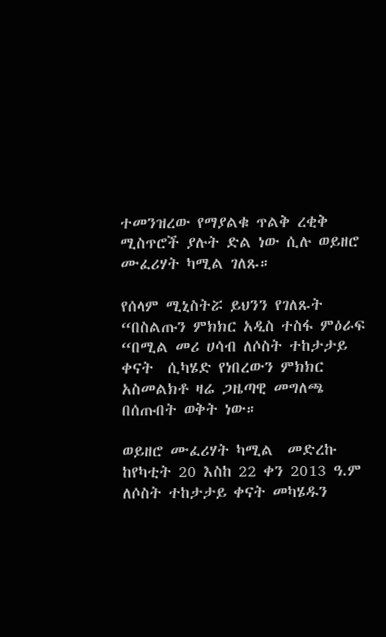ተመንዝረው የማያልቁ ጥልቅ ረቂቅ ሚስጥሮች ያሉት ድል ነው ሲሉ ወይዘሮ ሙፈሪሃት ካሚል ገለጹ።

የሰላም ሚኒስትሯ ይህንን የገለጹት “በስልጡን ምክክር አዲስ ተስፋ ምዕራፍ “በሚል መሪ ሀሳብ ለሶስት ተከታታይ ቀናት  ሲካሄድ የነበረውን ምክክር አስመልክቶ ዛሬ ጋዜጣዊ መግለጫ በሰጡበት ወቅት ነው።

ወይዘሮ ሙፈሪሃት ካሚል  መድረኩ ከየካቲት 20 እስከ 22 ቀን 2013 ዓ.ም ለሶስት ተከታታይ ቀናት መካሄዱን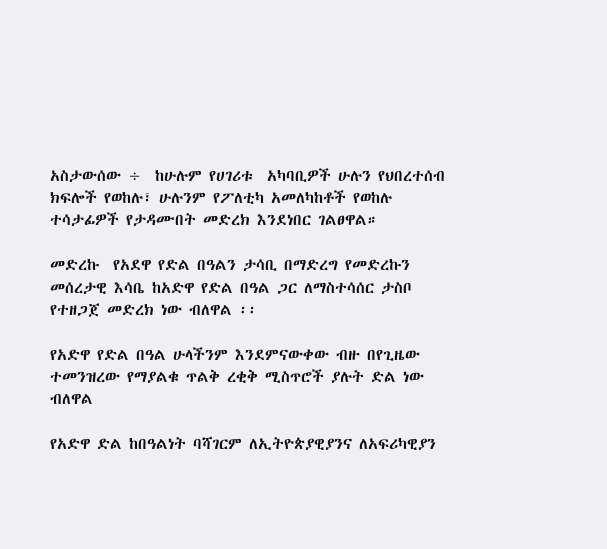አስታውሰው ÷  ከሁሉም የሀገሪቱ  አካባቢዎች ሁሉን የህበረተሰብ ክፍሎች የወከሉ፣ ሁሉንም የፖለቲካ አመለካከቶች የወከሉ ተሳታፊዎች የታዳሙበት መድረክ እንደነበር ገልፀዋል።

መድረኩ  የአደዋ የድል በዓልን ታሳቢ በማድረግ የመድረኩን መሰረታዊ እሳቤ ከአድዋ የድል በዓል ጋር ለማስተሳሰር ታስቦ የተዘጋጀ መድረክ ነው ብለዋል ፡፡

የአድዋ የድል በዓል ሁላችንም እንደምናውቀው ብዙ በየጊዜው ተመንዝረው የማያልቁ ጥልቅ ረቂቅ ሚስጥሮች ያሉት ድል ነው ብለዋል

የአድዋ ድል ከበዓልነት ባሻገርም ለኢትዮጵያዊያንና ለአፍሪካዊያን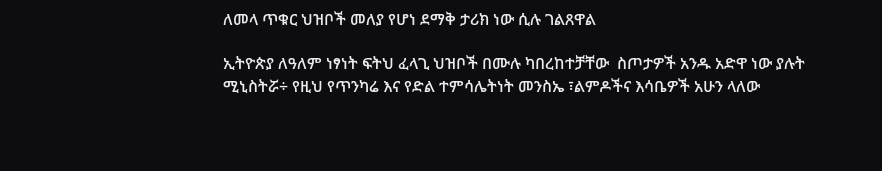ለመላ ጥቁር ህዝቦች መለያ የሆነ ደማቅ ታሪክ ነው ሲሉ ገልጸዋል

ኢትዮጵያ ለዓለም ነፃነት ፍትህ ፈላጊ ህዝቦች በሙሉ ካበረከተቻቸው  ስጦታዎች አንዱ አድዋ ነው ያሉት ሚኒስትሯ÷ የዚህ የጥንካሬ እና የድል ተምሳሌትነት መንስኤ ፣ልምዶችና እሳቤዎች አሁን ላለው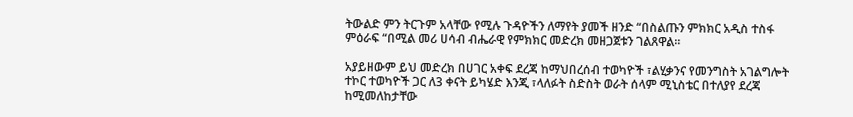ትውልድ ምን ትርጉም አላቸው የሚሉ ጉዳዮችን ለማየት ያመች ዘንድ “በስልጡን ምክክር አዲስ ተስፋ ምዕራፍ “በሚል መሪ ሀሳብ ብሔራዊ የምክክር መድረክ መዘጋጀቱን ገልጸዋል፡፡

አያይዘውም ይህ መድረክ በሀገር አቀፍ ደረጃ ከማህበረሰብ ተወካዮች ፣ልሂቃንና የመንግስት አገልግሎት ተኮር ተወካዮች ጋር ለ3 ቀናት ይካሄድ እንጂ ፣ላለፉት ስድስት ወራት ሰላም ሚኒስቴር በተለያየ ደረጃ ከሚመለከታቸው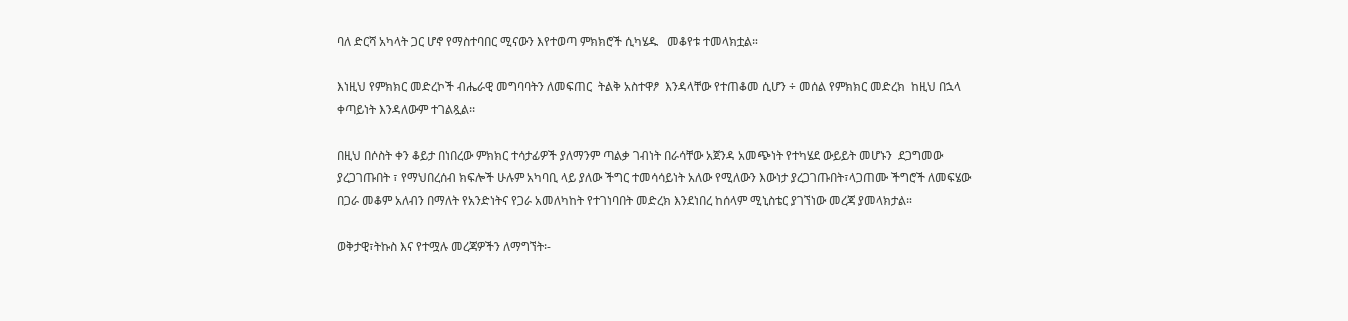ባለ ድርሻ አካላት ጋር ሆኖ የማስተባበር ሚናውን እየተወጣ ምክክሮች ሲካሄዱ   መቆየቱ ተመላክቷል።

እነዚህ የምክክር መድረኮች ብሔራዊ መግባባትን ለመፍጠር  ትልቅ አስተዋፆ  እንዳላቸው የተጠቆመ ሲሆን ÷ መሰል የምክክር መድረክ  ከዚህ በኋላ ቀጣይነት እንዳለውም ተገልጿል፡፡

በዚህ በሶስት ቀን ቆይታ በነበረው ምክክር ተሳታፊዎች ያለማንም ጣልቃ ገብነት በራሳቸው አጀንዳ አመጭነት የተካሄደ ውይይት መሆኑን  ደጋግመው ያረጋገጡበት ፣ የማህበረሰብ ክፍሎች ሁሉም አካባቢ ላይ ያለው ችግር ተመሳሳይነት አለው የሚለውን እውነታ ያረጋገጡበት፣ላጋጠሙ ችግሮች ለመፍሄው በጋራ መቆም አለብን በማለት የአንድነትና የጋራ አመለካከት የተገነባበት መድረክ እንደነበረ ከሰላም ሚኒስቴር ያገኘነው መረጃ ያመላክታል።

ወቅታዊ፣ትኩስ እና የተሟሉ መረጃዎችን ለማግኘት፡-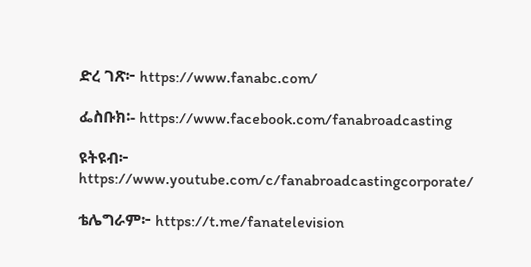ድረ ገጽ፦ https://www.fanabc.com/

ፌስቡክ፡- https://www.facebook.com/fanabroadcasting

ዩትዩብ፦ https://www.youtube.com/c/fanabroadcastingcorporate/

ቴሌግራም፦ https://t.me/fanatelevision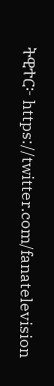ትዊተር፦ https://twitter.com/fanatelevision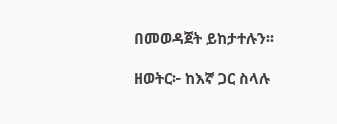በመወዳጀት ይከታተሉን፡፡

ዘወትር፦ ከእኛ ጋር ስላሉ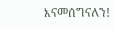እናመሰግናለን!